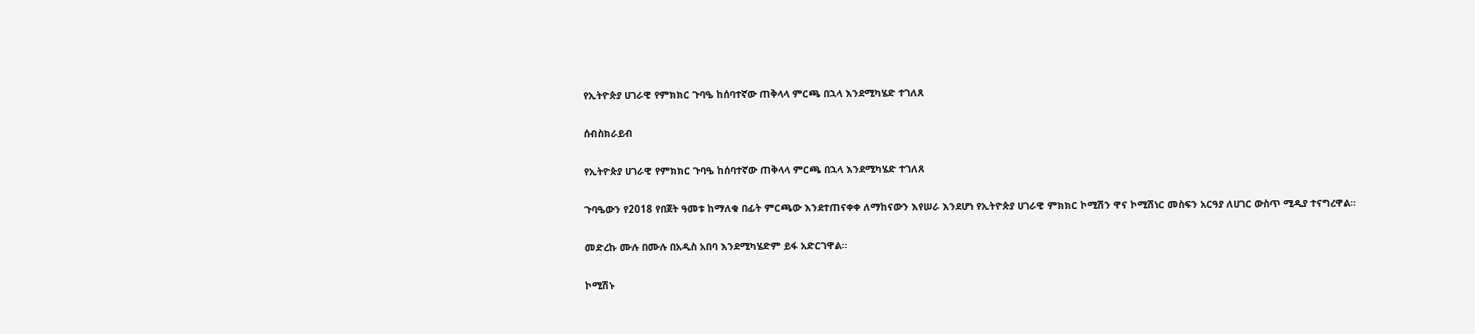የኢትዮጵያ ሀገራዊ የምክክር ጉባዔ ከሰባተኛው ጠቅላላ ምርጫ በኋላ እንደሚካሄድ ተገለጸ

ሰብስክራይብ

የኢትዮጵያ ሀገራዊ የምክክር ጉባዔ ከሰባተኛው ጠቅላላ ምርጫ በኋላ እንደሚካሄድ ተገለጸ

ጉባዔውን የ2018 የበጀት ዓመቱ ከማለቁ በፊት ምርጫው እንደተጠናቀቀ ለማከናውን እየሠራ እንደሆነ የኢትዮጵያ ሀገራዊ ምክክር ኮሚሽን ዋና ኮሚሽነር መስፍን አርዓያ ለሀገር ውስጥ ሚዲያ ተናግረዋል።

መድረኩ ሙሉ በሙሉ በአዲስ አበባ እንደሚካሄድም ይፋ አድርገዋል።

ኮሚሽኑ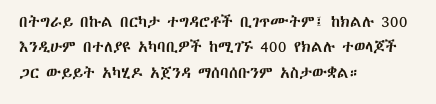በትግራይ በኩል በርካታ ተግዳሮቶች ቢገጥሙትም፤ ከክልሉ 300 እንዲሁም በተለያዩ አካባቢዎች ከሚገኙ 400 የክልሉ ተወላጆች ጋር ውይይት አካሂዶ አጀንዳ ማሰባሰቡንም አስታውቋል።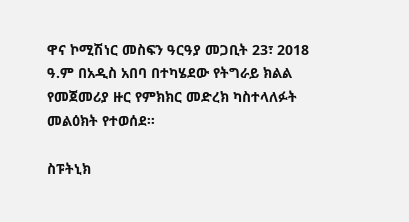ዋና ኮሚሽነር መስፍን ዓርዓያ መጋቢት 23፣ 2018 ዓ.ም በአዲስ አበባ በተካሄደው የትግራይ ክልል የመጀመሪያ ዙር የምክክር መድረክ ካስተላለፉት መልዕክት የተወሰደ፡፡

ስፑትኒክ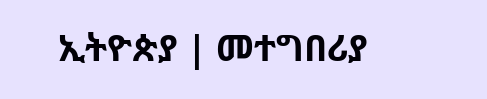ኢትዮጵያ | መተግበሪያ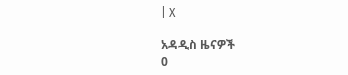| X

አዳዲስ ዜናዎች
0